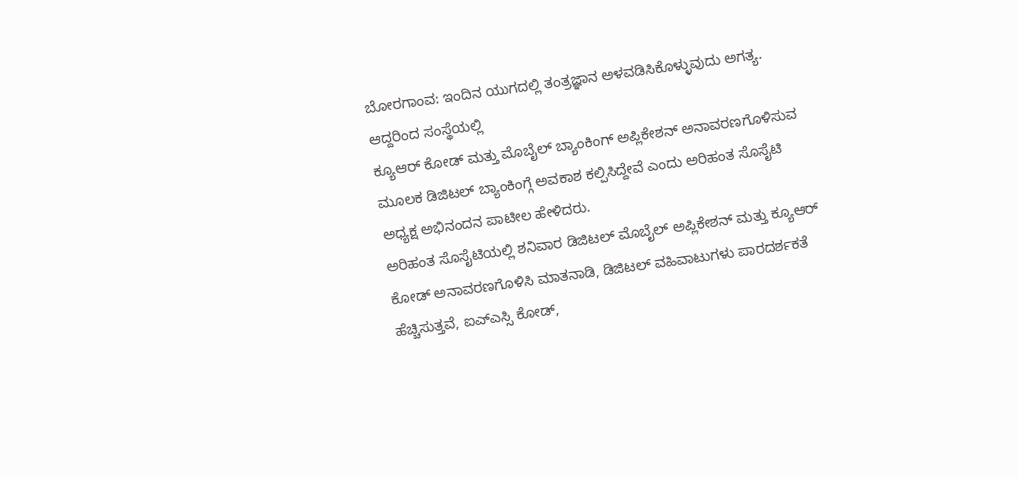ಬೋರಗಾಂವ: ಇಂದಿನ ಯುಗದಲ್ಲಿ ತಂತ್ರಜ್ಞಾನ ಅಳವಡಿಸಿಕೊಳ್ಳುವುದು ಅಗತ್ಯ. ಆದ್ದರಿಂದ ಸಂಸ್ಥೆಯಲ್ಲಿ
ಕ್ಯೂಆರ್ ಕೋಡ್ ಮತ್ತು ಮೊಬೈಲ್ ಬ್ಯಾಂಕಿಂಗ್ ಅಪ್ಲಿಕೇಶನ್ ಅನಾವರಣಗೊಳಿಸುವ ಮೂಲಕ ಡಿಜಿಟಲ್ ಬ್ಯಾಂಕಿಂಗ್ಗೆ ಅವಕಾಶ ಕಲ್ಪಿಸಿದ್ದೇವೆ ಎಂದು ಅರಿಹಂತ ಸೊಸೈಟಿ ಅಧ್ಯಕ್ಷ ಅಭಿನಂದನ ಪಾಟೀಲ ಹೇಳಿದರು.
ಅರಿಹಂತ ಸೊಸೈಟಿಯಲ್ಲಿ ಶನಿವಾರ ಡಿಜಿಟಲ್ ಮೊಬೈಲ್ ಅಪ್ಲಿಕೇಶನ್ ಮತ್ತು ಕ್ಯೂಆರ್ ಕೋಡ್ ಅನಾವರಣಗೊಳಿಸಿ ಮಾತನಾಡಿ, ಡಿಜಿಟಲ್ ವಹಿವಾಟುಗಳು ಪಾರದರ್ಶಕತೆ ಹೆಚ್ಚಿಸುತ್ತವೆ, ಐಎ್ಎಸ್ಸಿ ಕೋಡ್,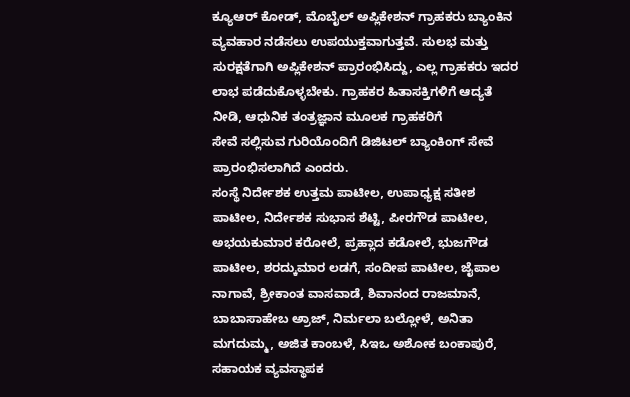ಕ್ಯೂಆರ್ ಕೋಡ್, ಮೊಬೈಲ್ ಅಪ್ಲಿಕೇಶನ್ ಗ್ರಾಹಕರು ಬ್ಯಾಂಕಿನ ವ್ಯವಹಾರ ನಡೆಸಲು ಉಪಯುಕ್ತವಾಗುತ್ತವೆ. ಸುಲಭ ಮತ್ತು ಸುರಕ್ಷತೆಗಾಗಿ ಅಪ್ಲಿಕೇಶನ್ ಪ್ರಾರಂಭಿಸಿದ್ದು, ಎಲ್ಲ ಗ್ರಾಹಕರು ಇದರ ಲಾಭ ಪಡೆದುಕೊಳ್ಳಬೇಕು. ಗ್ರಾಹಕರ ಹಿತಾಸಕ್ತಿಗಳಿಗೆ ಆದ್ಯತೆ ನೀಡಿ, ಆಧುನಿಕ ತಂತ್ರಜ್ಞಾನ ಮೂಲಕ ಗ್ರಾಹಕರಿಗೆ
ಸೇವೆ ಸಲ್ಲಿಸುವ ಗುರಿಯೊಂದಿಗೆ ಡಿಜಿಟಲ್ ಬ್ಯಾಂಕಿಂಗ್ ಸೇವೆ ಪ್ರಾರಂಭಿಸಲಾಗಿದೆ ಎಂದರು.
ಸಂಸ್ಥೆ ನಿರ್ದೇಶಕ ಉತ್ತಮ ಪಾಟೀಲ, ಉಪಾಧ್ಯಕ್ಷ ಸತೀಶ ಪಾಟೀಲ, ನಿರ್ದೇಶಕ ಸುಭಾಸ ಶೆಟ್ಟಿ, ಪೀರಗೌಡ ಪಾಟೀಲ, ಅಭಯಕುಮಾರ ಕರೋಲೆ, ಪ್ರಹ್ಲಾದ ಕಡೋಲೆ, ಭುಜಗೌಡ ಪಾಟೀಲ, ಶರದ್ಕುಮಾರ ಲಡಗೆ, ಸಂದೀಪ ಪಾಟೀಲ, ಜೈಪಾಲ ನಾಗಾವೆ, ಶ್ರೀಕಾಂತ ವಾಸವಾಡೆ, ಶಿವಾನಂದ ರಾಜಮಾನೆ, ಬಾಬಾಸಾಹೇಬ ಅ್ರಾಜ್, ನಿರ್ಮಲಾ ಬಲ್ಲೋಳೆ, ಅನಿತಾ ಮಗದುಮ್ಮ, ಅಜಿತ ಕಾಂಬಳೆ, ಸಿಇಒ ಅಶೋಕ ಬಂಕಾಪುರೆ, ಸಹಾಯಕ ವ್ಯವಸ್ಥಾಪಕ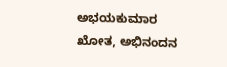ಅಭಯಕುಮಾರ ಖೋತ, ಅಭಿನಂದನ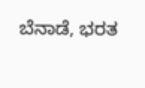ಬೆನಾಡೆ, ಭರತ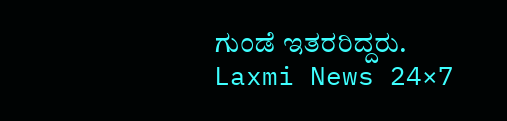ಗುಂಡೆ ಇತರರಿದ್ದರು.
Laxmi News 24×7